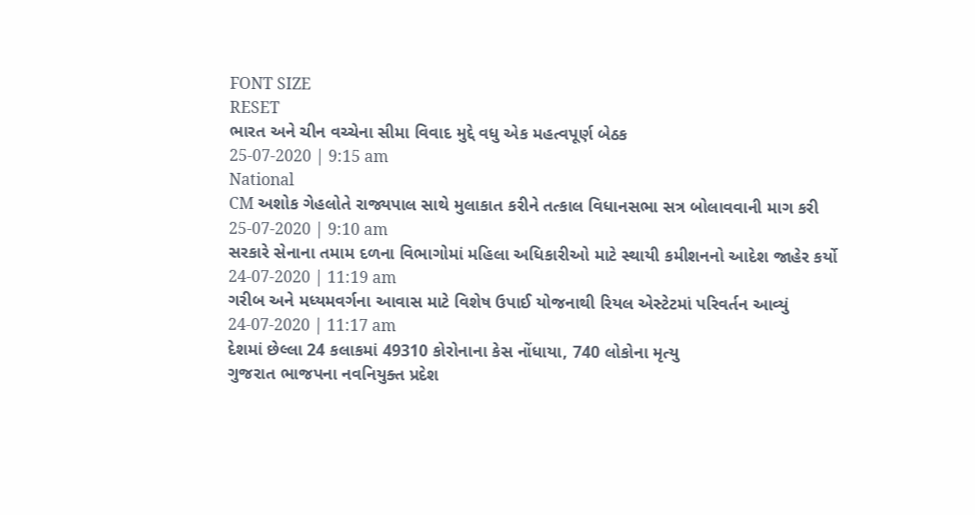FONT SIZE
RESET
ભારત અને ચીન વચ્ચેના સીમા વિવાદ મુદ્દે વધુ એક મહત્વપૂર્ણ બેઠક
25-07-2020 | 9:15 am
National
CM અશોક ગેહલોતે રાજ્યપાલ સાથે મુલાકાત કરીને તત્કાલ વિધાનસભા સત્ર બોલાવવાની માગ કરી
25-07-2020 | 9:10 am
સરકારે સેનાના તમામ દળના વિભાગોમાં મહિલા અધિકારીઓ માટે સ્થાયી કમીશનનો આદેશ જાહેર કર્યો
24-07-2020 | 11:19 am
ગરીબ અને મધ્યમવર્ગના આવાસ માટે વિશેષ ઉપાઈ યોજનાથી રિયલ એસ્ટેટમાં પરિવર્તન આવ્યું
24-07-2020 | 11:17 am
દેશમાં છેલ્લા 24 કલાકમાં 49310 કોરોનાના કેસ નોંધાયા, 740 લોકોના મૃત્યુ
ગુજરાત ભાજપના નવનિયુક્ત પ્રદેશ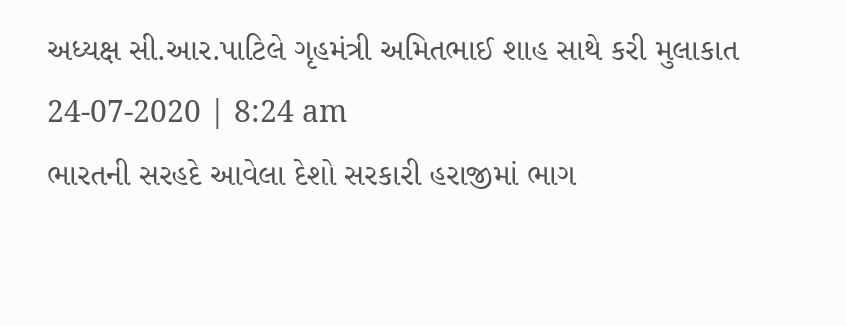અધ્યક્ષ સી.આર.પાટિલે ગૃહમંત્રી અમિતભાઈ શાહ સાથે કરી મુલાકાત
24-07-2020 | 8:24 am
ભારતની સરહદે આવેલા દેશો સરકારી હરાજીમાં ભાગ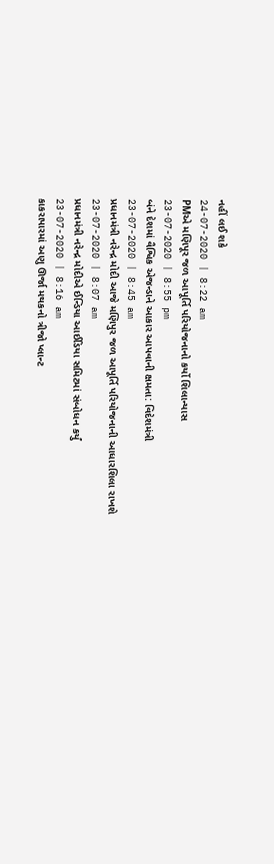નહીં લઈ શકે
24-07-2020 | 8:22 am
PMએ મણિપૂર જળ આપૂર્તિ પરિયોજનાનો કર્યો શિલાન્યાસ
23-07-2020 | 8:55 pm
બંને દેશમાં વૈશ્વિક એજન્ડાને આકાર આપવાની ક્ષમતા: વિદેશમંત્રી
23-07-2020 | 8:45 am
પ્રધાનમંત્રી નરેન્દ્ર મોદી આજે મણિપુર જળ આપૂર્તિ પરિયોજનાની આધારશિલા રાખશે
23-07-2020 | 8:07 am
પ્રધાનમંત્રી નરેન્દ્ર મોદીએ ઈન્ડિયા આઈડિયા સમિટમાં સંબોધન કર્યું
23-07-2020 | 8:16 am
કાકરાપારમાં અણુ ઊર્જા મથકનો ત્રીજો પ્લાન્ટ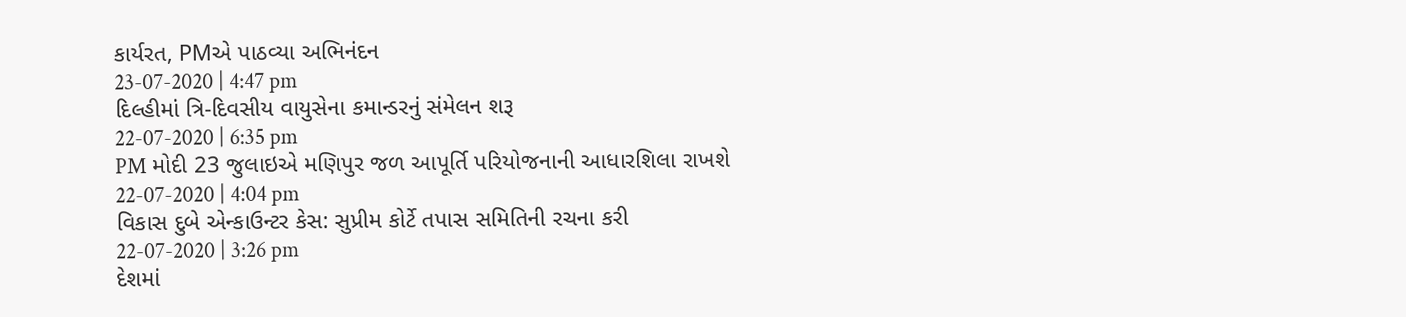કાર્યરત, PMએ પાઠવ્યા અભિનંદન
23-07-2020 | 4:47 pm
દિલ્હીમાં ત્રિ-દિવસીય વાયુસેના કમાન્ડરનું સંમેલન શરૂ
22-07-2020 | 6:35 pm
PM મોદી 23 જુલાઇએ મણિપુર જળ આપૂર્તિ પરિયોજનાની આધારશિલા રાખશે
22-07-2020 | 4:04 pm
વિકાસ દુબે એન્કાઉન્ટર કેસ: સુપ્રીમ કોર્ટે તપાસ સમિતિની રચના કરી
22-07-2020 | 3:26 pm
દેશમાં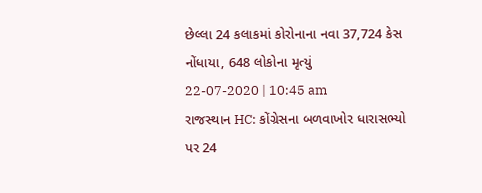છેલ્લા 24 કલાકમાં કોરોનાના નવા 37,724 કેસ નોંધાયા, 648 લોકોના મૃત્યું
22-07-2020 | 10:45 am
રાજસ્થાન HC: કોંગ્રેસના બળવાખોર ધારાસભ્યો પર 24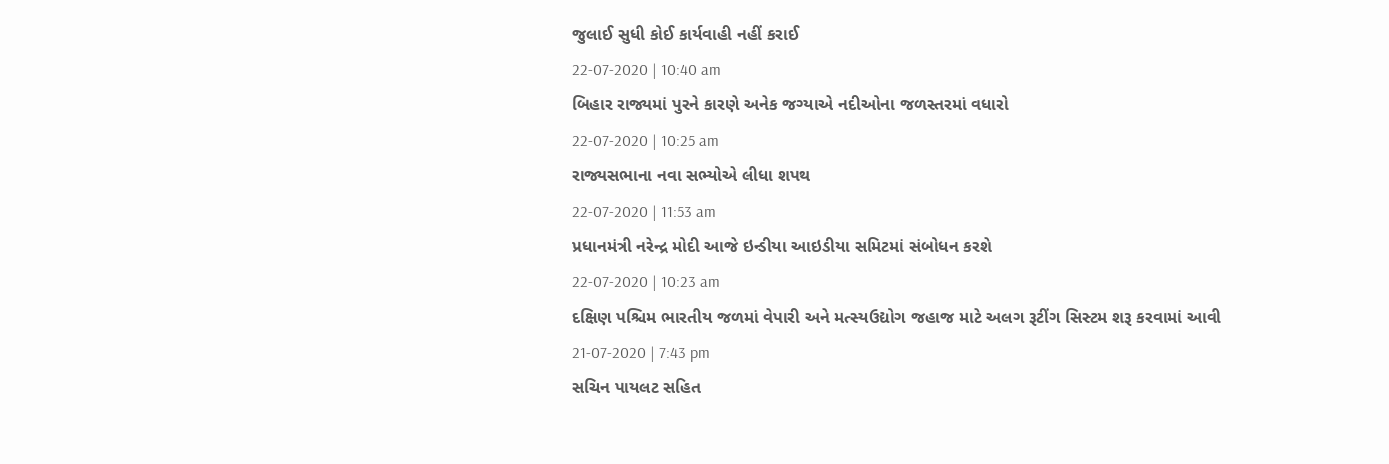જુલાઈ સુધી કોઈ કાર્યવાહી નહીં કરાઈ
22-07-2020 | 10:40 am
બિહાર રાજ્યમાં પુરને કારણે અનેક જગ્યાએ નદીઓના જળસ્તરમાં વધારો
22-07-2020 | 10:25 am
રાજ્યસભાના નવા સભ્યોએ લીધા શપથ
22-07-2020 | 11:53 am
પ્રધાનમંત્રી નરેન્દ્ર મોદી આજે ઇન્ડીયા આઇડીયા સમિટમાં સંબોધન કરશે
22-07-2020 | 10:23 am
દક્ષિણ પશ્ચિમ ભારતીય જળમાં વેપારી અને મત્સ્યઉદ્યોગ જહાજ માટે અલગ રૂટીંગ સિસ્ટમ શરૂ કરવામાં આવી
21-07-2020 | 7:43 pm
સચિન પાયલટ સહિત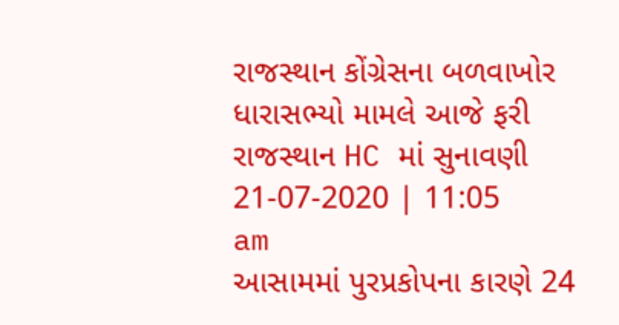રાજસ્થાન કોંગ્રેસના બળવાખોર ધારાસભ્યો મામલે આજે ફરી રાજસ્થાન HC માં સુનાવણી
21-07-2020 | 11:05 am
આસામમાં પુરપ્રકોપના કારણે 24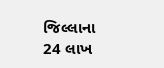જિલ્લાના 24 લાખ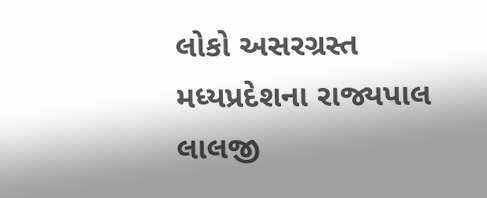લોકો અસરગ્રસ્ત
મધ્યપ્રદેશના રાજ્યપાલ લાલજી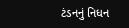ટંડનનું નિધન